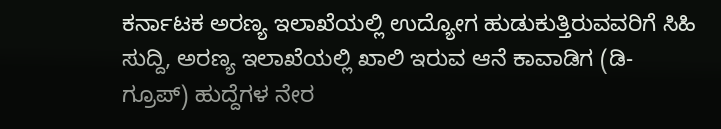ಕರ್ನಾಟಕ ಅರಣ್ಯ ಇಲಾಖೆಯಲ್ಲಿ ಉದ್ಯೋಗ ಹುಡುಕುತ್ತಿರುವವರಿಗೆ ಸಿಹಿ ಸುದ್ದಿ, ಅರಣ್ಯ ಇಲಾಖೆಯಲ್ಲಿ ಖಾಲಿ ಇರುವ ಆನೆ ಕಾವಾಡಿಗ (ಡಿ-ಗ್ರೂಪ್) ಹುದ್ದೆಗಳ ನೇರ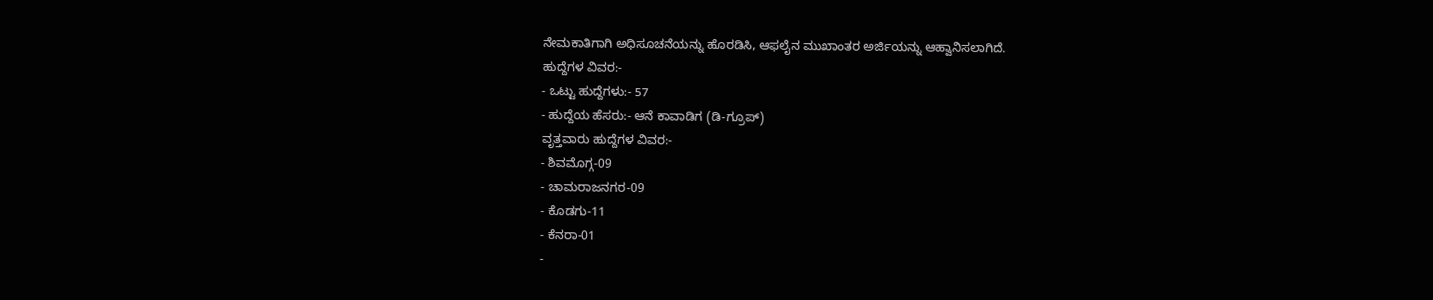ನೇಮಕಾತಿಗಾಗಿ ಅಧಿಸೂಚನೆಯನ್ನು ಹೊರಡಿಸಿ, ಆಫಲೈನ ಮುಖಾಂತರ ಅರ್ಜಿಯನ್ನು ಆಹ್ವಾನಿಸಲಾಗಿದೆ.
ಹುದ್ದೆಗಳ ವಿವರ:-
- ಒಟ್ಟು ಹುದ್ದೆಗಳು:- 57
- ಹುದ್ದೆಯ ಹೆಸರು:- ಆನೆ ಕಾವಾಡಿಗ (ಡಿ-ಗ್ರೂಪ್)
ವೃತ್ತವಾರು ಹುದ್ದೆಗಳ ವಿವರ:-
- ಶಿವಮೊಗ್ಗ-09
- ಚಾಮರಾಜನಗರ-09
- ಕೊಡಗು-11
- ಕೆನರಾ-01
-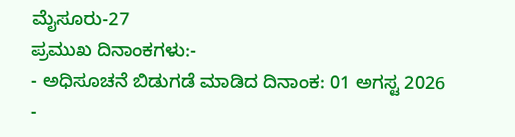ಮೈಸೂರು-27
ಪ್ರಮುಖ ದಿನಾಂಕಗಳು:-
- ಅಧಿಸೂಚನೆ ಬಿಡುಗಡೆ ಮಾಡಿದ ದಿನಾಂಕ: 01 ಅಗಸ್ಟ 2026
-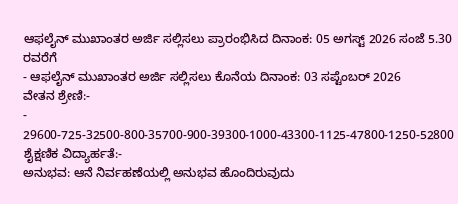ಆಫಲೈನ್ ಮುಖಾಂತರ ಅರ್ಜಿ ಸಲ್ಲಿಸಲು ಪ್ರಾರಂಭಿಸಿದ ದಿನಾಂಕ: 05 ಅಗಸ್ಟ್ 2026 ಸಂಜೆ 5.30 ರವರೆಗೆ
- ಆಫಲೈನ್ ಮುಖಾಂತರ ಅರ್ಜಿ ಸಲ್ಲಿಸಲು ಕೊನೆಯ ದಿನಾಂಕ: 03 ಸಪ್ಟೆಂಬರ್ 2026
ವೇತನ ಶ್ರೇಣಿ:-
- 29600-725-32500-800-35700-900-39300-1000-43300-1125-47800-1250-52800
ಶೈಕ್ಷಣಿಕ ವಿದ್ಯಾರ್ಹತೆ:-
ಅನುಭವ: ಆನೆ ನಿರ್ವಹಣೆಯಲ್ಲಿ ಅನುಭವ ಹೊಂದಿರುವುದು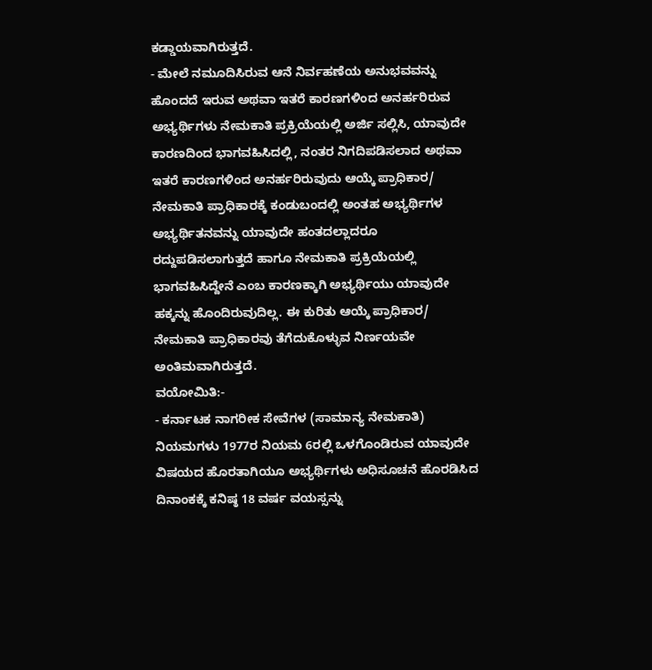ಕಡ್ಡಾಯವಾಗಿರುತ್ತದೆ.
- ಮೇಲೆ ನಮೂದಿಸಿರುವ ಆನೆ ನಿರ್ವಹಣೆಯ ಅನುಭವವನ್ನು ಹೊಂದದೆ ಇರುವ ಅಥವಾ ಇತರೆ ಕಾರಣಗಳಿಂದ ಅನರ್ಹರಿರುವ ಅಭ್ಯರ್ಥಿಗಳು ನೇಮಕಾತಿ ಪ್ರಕ್ರಿಯೆಯಲ್ಲಿ ಅರ್ಜಿ ಸಲ್ಲಿಸಿ, ಯಾವುದೇ ಕಾರಣದಿಂದ ಭಾಗವಹಿಸಿದಲ್ಲಿ, ನಂತರ ನಿಗದಿಪಡಿಸಲಾದ ಅಥವಾ ಇತರೆ ಕಾರಣಗಳಿಂದ ಅನರ್ಹರಿರುವುದು ಆಯ್ಕೆ ಪ್ರಾಧಿಕಾರ/ ನೇಮಕಾತಿ ಪ್ರಾಧಿಕಾರಕ್ಕೆ ಕಂಡುಬಂದಲ್ಲಿ ಅಂತಹ ಅಭ್ಯರ್ಥಿಗಳ ಅಭ್ಯರ್ಥಿತನವನ್ನು ಯಾವುದೇ ಹಂತದಲ್ಲಾದರೂ ರದ್ದುಪಡಿಸಲಾಗುತ್ತದೆ ಹಾಗೂ ನೇಮಕಾತಿ ಪ್ರಕ್ರಿಯೆಯಲ್ಲಿ ಭಾಗವಹಿಸಿದ್ದೇನೆ ಎಂಬ ಕಾರಣಕ್ಕಾಗಿ ಅಭ್ಯರ್ಥಿಯು ಯಾವುದೇ ಹಕ್ಕನ್ನು ಹೊಂದಿರುವುದಿಲ್ಲ. ಈ ಕುರಿತು ಆಯ್ಕೆ ಪ್ರಾಧಿಕಾರ/ ನೇಮಕಾತಿ ಪ್ರಾಧಿಕಾರವು ತೆಗೆದುಕೊಳ್ಳುವ ನಿರ್ಣಯವೇ ಅಂತಿಮವಾಗಿರುತ್ತದೆ.
ವಯೋಮಿತಿ:-
- ಕರ್ನಾಟಕ ನಾಗರೀಕ ಸೇವೆಗಳ (ಸಾಮಾನ್ಯ ನೇಮಕಾತಿ) ನಿಯಮಗಳು 1977ರ ನಿಯಮ 6ರಲ್ಲಿ ಒಳಗೊಂಡಿರುವ ಯಾವುದೇ ವಿಷಯದ ಹೊರತಾಗಿಯೂ ಅಭ್ಯರ್ಥಿಗಳು ಅಧಿಸೂಚನೆ ಹೊರಡಿಸಿದ ದಿನಾಂಕಕ್ಕೆ ಕನಿಷ್ಠ 18 ವರ್ಷ ವಯಸ್ಸನ್ನು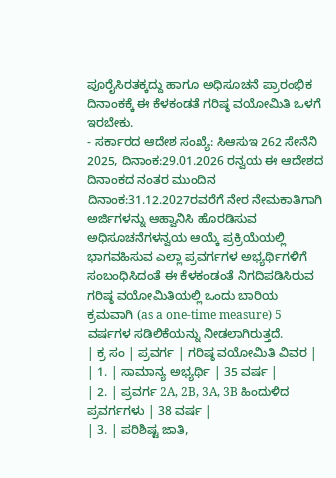ಪೂರೈಸಿರತಕ್ಕದ್ದು ಹಾಗೂ ಅಧಿಸೂಚನೆ ಪ್ರಾರಂಭಿಕ ದಿನಾಂಕಕ್ಕೆ ಈ ಕೆಳಕಂಡತೆ ಗರಿಷ್ಠ ವಯೋಮಿತಿ ಒಳಗೆ ಇರಬೇಕು.
- ಸರ್ಕಾರದ ಆದೇಶ ಸಂಖ್ಯೆ: ಸಿಆಸುಇ 262 ಸೇನೆನಿ 2025, ದಿನಾಂಕ:29.01.2026 ರನ್ವಯ ಈ ಆದೇಶದ ದಿನಾಂಕದ ನಂತರ ಮುಂದಿನ ದಿನಾಂಕ:31.12.2027ರವರೆಗೆ ನೇರ ನೇಮಕಾತಿಗಾಗಿ ಅರ್ಜಿಗಳನ್ನು ಆಹ್ವಾನಿಸಿ ಹೊರಡಿಸುವ ಅಧಿಸೂಚನೆಗಳನ್ವಯ ಆಯ್ಕೆ ಪ್ರಕ್ರಿಯೆಯಲ್ಲಿ ಭಾಗವಹಿಸುವ ಎಲ್ಲಾ ಪ್ರವರ್ಗಗಳ ಅಭ್ಯರ್ಥಿಗಳಿಗೆ ಸಂಬಂಧಿಸಿದಂತೆ ಈ ಕೆಳಕಂಡಂತೆ ನಿಗದಿಪಡಿಸಿರುವ ಗರಿಷ್ಠ ವಯೋಮಿತಿಯಲ್ಲಿ ಒಂದು ಬಾರಿಯ ಕ್ರಮವಾಗಿ (as a one-time measure) 5 ವರ್ಷಗಳ ಸಡಿಲಿಕೆಯನ್ನು ನೀಡಲಾಗಿರುತ್ತದೆ.
| ಕ್ರ ಸಂ | ಪ್ರವರ್ಗ | ಗರಿಷ್ಠ ವಯೋಮಿತಿ ವಿವರ |
| 1. | ಸಾಮಾನ್ಯ ಅಭ್ಯರ್ಥಿ | 35 ವರ್ಷ |
| 2. | ಪ್ರವರ್ಗ 2A, 2B, 3A, 3B ಹಿಂದುಳಿದ ಪ್ರವರ್ಗಗಳು | 38 ವರ್ಷ |
| 3. | ಪರಿಶಿಷ್ಟ ಜಾತಿ,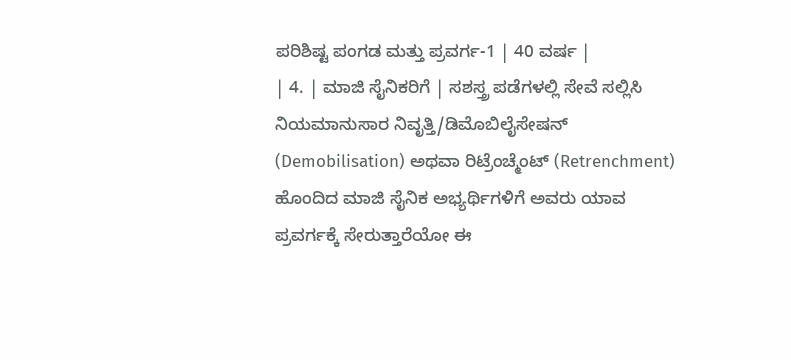ಪರಿಶಿಷ್ಟ ಪಂಗಡ ಮತ್ತು ಪ್ರವರ್ಗ-1 | 40 ವರ್ಷ |
| 4. | ಮಾಜಿ ಸೈನಿಕರಿಗೆ | ಸಶಸ್ತ್ರ ಪಡೆಗಳಲ್ಲಿ ಸೇವೆ ಸಲ್ಲಿಸಿ ನಿಯಮಾನುಸಾರ ನಿವೃತ್ತಿ/ಡಿಮೊಬಿಲೈಸೇಷನ್ (Demobilisation) ಅಥವಾ ರಿಟ್ರೆಂಚ್ಮೆಂಟ್ (Retrenchment) ಹೊಂದಿದ ಮಾಜಿ ಸೈನಿಕ ಅಭ್ಯರ್ಥಿಗಳಿಗೆ ಅವರು ಯಾವ ಪ್ರವರ್ಗಕ್ಕೆ ಸೇರುತ್ತಾರೆಯೋ ಈ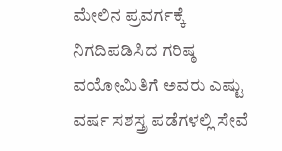ಮೇಲಿನ ಪ್ರವರ್ಗಕ್ಕೆ ನಿಗದಿಪಡಿಸಿದ ಗರಿಷ್ಠ ವಯೋಮಿತಿಗೆ ಅವರು ಎಷ್ಟು ವರ್ಷ ಸಶಸ್ತ್ರ ಪಡೆಗಳಲ್ಲಿ ಸೇವೆ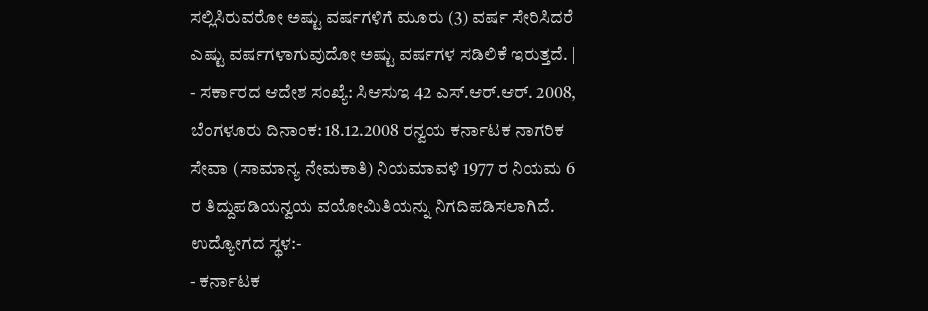ಸಲ್ಲಿಸಿರುವರೋ ಅಷ್ಟು ವರ್ಷಗಳಿಗೆ ಮೂರು (3) ವರ್ಷ ಸೇರಿಸಿದರೆ ಎಷ್ಟು ವರ್ಷಗಳಾಗುವುದೋ ಅಷ್ಟು ವರ್ಷಗಳ ಸಡಿಲಿಕೆ ಇರುತ್ತದೆ. |
- ಸರ್ಕಾರದ ಆದೇಶ ಸಂಖ್ಯೆ: ಸಿಆಸುಇ 42 ಎಸ್.ಆರ್.ಆರ್. 2008, ಬೆಂಗಳೂರು ದಿನಾಂಕ: 18.12.2008 ರನ್ವಯ ಕರ್ನಾಟಕ ನಾಗರಿಕ ಸೇವಾ (ಸಾಮಾನ್ಯ ನೇಮಕಾತಿ) ನಿಯಮಾವಳಿ 1977 ರ ನಿಯಮ 6 ರ ತಿದ್ದುಪಡಿಯನ್ವಯ ವಯೋಮಿತಿಯನ್ನು ನಿಗದಿಪಡಿಸಲಾಗಿದೆ.
ಉದ್ಯೋಗದ ಸ್ಥಳ:-
- ಕರ್ನಾಟಕ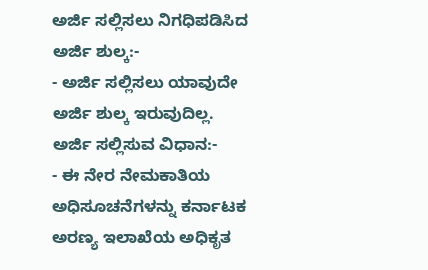ಅರ್ಜಿ ಸಲ್ಲಿಸಲು ನಿಗಧಿಪಡಿಸಿದ ಅರ್ಜಿ ಶುಲ್ಕ:-
- ಅರ್ಜಿ ಸಲ್ಲಿಸಲು ಯಾವುದೇ ಅರ್ಜಿ ಶುಲ್ಕ ಇರುವುದಿಲ್ಲ.
ಅರ್ಜಿ ಸಲ್ಲಿಸುವ ವಿಧಾನ:-
- ಈ ನೇರ ನೇಮಕಾತಿಯ ಅಧಿಸೂಚನೆಗಳನ್ನು ಕರ್ನಾಟಕ ಅರಣ್ಯ ಇಲಾಖೆಯ ಅಧಿಕೃತ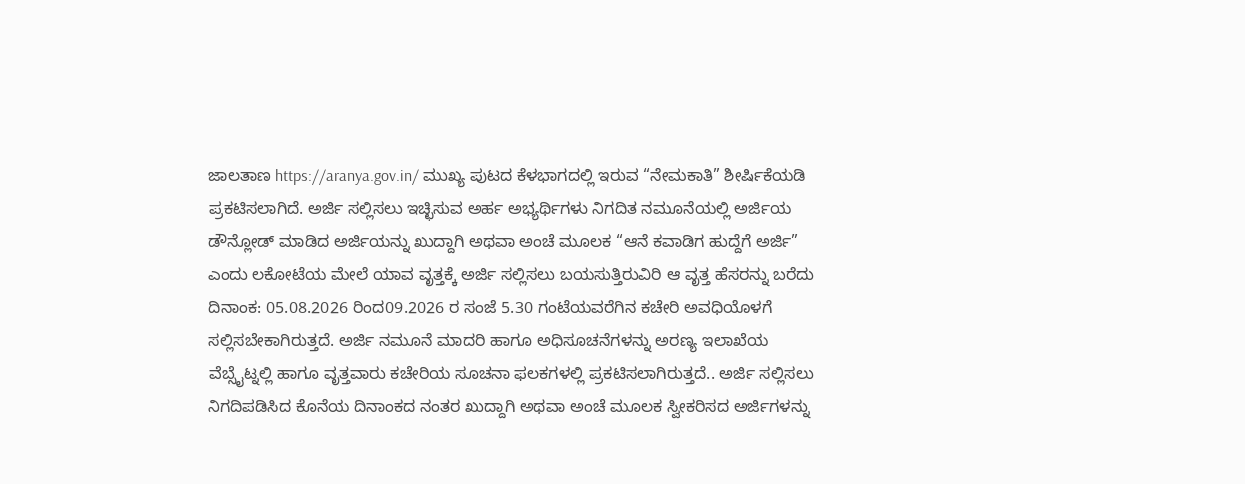ಜಾಲತಾಣ https://aranya.gov.in/ ಮುಖ್ಯ ಪುಟದ ಕೆಳಭಾಗದಲ್ಲಿ ಇರುವ “ನೇಮಕಾತಿ” ಶೀರ್ಷಿಕೆಯಡಿ ಪ್ರಕಟಿಸಲಾಗಿದೆ. ಅರ್ಜಿ ಸಲ್ಲಿಸಲು ಇಚ್ಛಿಸುವ ಅರ್ಹ ಅಭ್ಯರ್ಥಿಗಳು ನಿಗದಿತ ನಮೂನೆಯಲ್ಲಿ ಅರ್ಜಿಯ ಡೌನ್ಲೋಡ್ ಮಾಡಿದ ಅರ್ಜಿಯನ್ನು ಖುದ್ದಾಗಿ ಅಥವಾ ಅಂಚೆ ಮೂಲಕ “ಆನೆ ಕವಾಡಿಗ ಹುದ್ದೆಗೆ ಅರ್ಜಿ” ಎಂದು ಲಕೋಟೆಯ ಮೇಲೆ ಯಾವ ವೃತ್ತಕ್ಕೆ ಅರ್ಜಿ ಸಲ್ಲಿಸಲು ಬಯಸುತ್ತಿರುವಿರಿ ಆ ವೃತ್ತ ಹೆಸರನ್ನು ಬರೆದು ದಿನಾಂಕ: 05.08.2026 ರಿಂದ09.2026 ರ ಸಂಜೆ 5.30 ಗಂಟೆಯವರೆಗಿನ ಕಚೇರಿ ಅವಧಿಯೊಳಗೆ ಸಲ್ಲಿಸಬೇಕಾಗಿರುತ್ತದೆ. ಅರ್ಜಿ ನಮೂನೆ ಮಾದರಿ ಹಾಗೂ ಅಧಿಸೂಚನೆಗಳನ್ನು ಅರಣ್ಯ ಇಲಾಖೆಯ ವೆಬ್ಸೈಟ್ನಲ್ಲಿ ಹಾಗೂ ವೃತ್ತವಾರು ಕಚೇರಿಯ ಸೂಚನಾ ಫಲಕಗಳಲ್ಲಿ ಪ್ರಕಟಿಸಲಾಗಿರುತ್ತದೆ.. ಅರ್ಜಿ ಸಲ್ಲಿಸಲು ನಿಗದಿಪಡಿಸಿದ ಕೊನೆಯ ದಿನಾಂಕದ ನಂತರ ಖುದ್ದಾಗಿ ಅಥವಾ ಅಂಚೆ ಮೂಲಕ ಸ್ವೀಕರಿಸದ ಅರ್ಜಿಗಳನ್ನು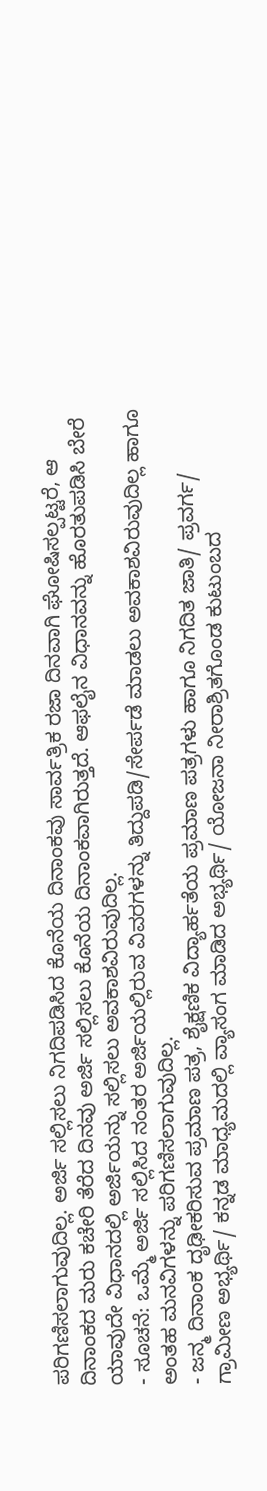ಪರಿಗಣಿಸಲಾಗುವುದಿಲ್ಲ. ಅರ್ಜಿ ಸಲ್ಲಿಸಲು ನಿಗದಿಪಡಿಸಿದ ಕೊನೆಯ ದಿನಾಂಕವು ಸಾರ್ವತ್ರಿಕ ರಜಾ ದಿನವಾಗಿ ಘೋಷಿಸಲ್ಪಟ್ಟರೆ, ಆ ದಿನಾಂಕದ ಮರು ಕಚೇರಿ ತೆರೆದ ದಿನವು ಅರ್ಜಿ ಸಲ್ಲಿಸಲು ಕೊನೆಯ ದಿನಾಂಕವಾಗಿರುತ್ತದೆ. ಆಫಲೈನ ವಿಧಾನವನ್ನು ಹೊರತುಪಡಿಸಿ ಬೇರೆ ಯಾವುದೇ ವಿಧಾನದಲ್ಲಿ ಅರ್ಜಿಯನ್ನು ಸಲ್ಲಿಸಲು ಅವಕಾಶವಿರುವುದಿಲ್ಲ.
- ಸೂಚನೆ: ಒಮ್ಮೆ ಅರ್ಜಿ ಸಲ್ಲಿಸಿದ ನಂತರ ಅರ್ಜಿಯಲ್ಲಿರುವ ವಿವರಗಳನ್ನು ತಿದ್ದುಪಡಿ/ಸೇರ್ಪಡೆ ಮಾಡಲು ಅವಕಾಶವಿರುವುದಿಲ್ಲ ಹಾಗೂ ಅಂತಹ ಮನವಿಗಳನ್ನು ಪರಿಗಣಿಸಲಾಗುವುದಿಲ್ಲ.
- ಜನ್ಮ ದಿನಾಂಕ ದೃಢೀಕರಿಸುವ ಪ್ರಮಾಣ ಪತ್ರ, ಶೈಕ್ಷಣಿಕ ವಿದ್ಯಾರ್ಹತೆಯ ಪ್ರಮಾಣ ಪತ್ರಗಳು ಹಾಗೂ ನಿಗದಿತ ಜಾತಿ/ ಪ್ರವರ್ಗ/ ಗ್ರಾಮೀಣ ಅಭ್ಯರ್ಥಿ/ ಕನ್ನಡ ಮಾಧ್ಯಮದಲ್ಲಿ ವ್ಯಾಸಂಗ ಮಾಡಿದ ಅಭ್ಯರ್ಥಿ/ ಯೋಜನಾ ನೀರಾಶ್ರಿತಗೊಂಡ ಕುಟುಂಬದ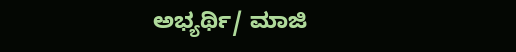ಅಭ್ಯರ್ಥಿ/ ಮಾಜಿ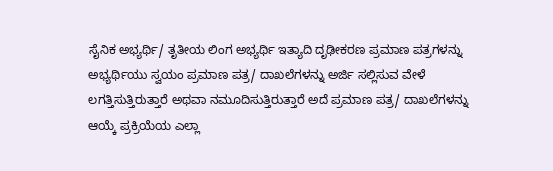ಸೈನಿಕ ಅಭ್ಯರ್ಥಿ/ ತೃತೀಯ ಲಿಂಗ ಅಭ್ಯರ್ಥಿ ಇತ್ಯಾದಿ ದೃಢೀಕರಣ ಪ್ರಮಾಣ ಪತ್ರಗಳನ್ನು ಅಭ್ಯರ್ಥಿಯು ಸ್ವಯಂ ಪ್ರಮಾಣ ಪತ್ರ/ ದಾಖಲೆಗಳನ್ನು ಅರ್ಜಿ ಸಲ್ಲಿಸುವ ವೇಳೆ ಲಗತ್ತಿಸುತ್ತಿರುತ್ತಾರೆ ಅಥವಾ ನಮೂದಿಸುತ್ತಿರುತ್ತಾರೆ ಅದೆ ಪ್ರಮಾಣ ಪತ್ರ/ ದಾಖಲೆಗಳನ್ನು ಆಯ್ಕೆ ಪ್ರಕ್ರಿಯೆಯ ಎಲ್ಲಾ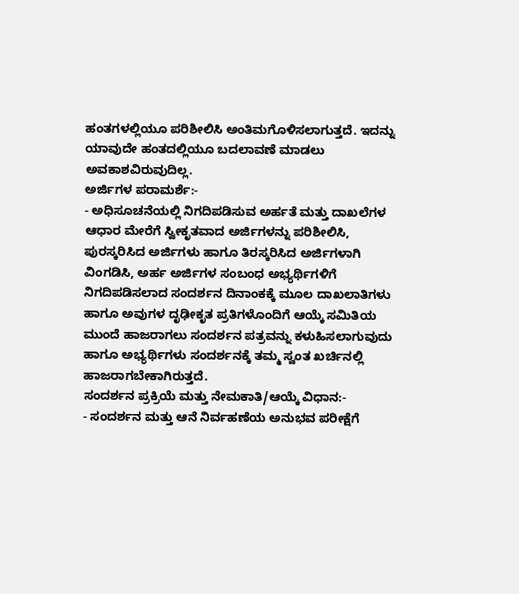ಹಂತಗಳಲ್ಲಿಯೂ ಪರಿಶೀಲಿಸಿ ಅಂತಿಮಗೊಳಿಸಲಾಗುತ್ತದೆ. ಇದನ್ನು ಯಾವುದೇ ಹಂತದಲ್ಲಿಯೂ ಬದಲಾವಣೆ ಮಾಡಲು ಅವಕಾಶವಿರುವುದಿಲ್ಲ.
ಅರ್ಜಿಗಳ ಪರಾಮರ್ಶೆ:-
- ಅಧಿಸೂಚನೆಯಲ್ಲಿ ನಿಗದಿಪಡಿಸುವ ಅರ್ಹತೆ ಮತ್ತು ದಾಖಲೆಗಳ ಆಧಾರ ಮೇರೆಗೆ ಸ್ವೀಕೃತವಾದ ಅರ್ಜಿಗಳನ್ನು ಪರಿಶೀಲಿಸಿ, ಪುರಸ್ಕರಿಸಿದ ಅರ್ಜಿಗಳು ಹಾಗೂ ತಿರಸ್ಕರಿಸಿದ ಅರ್ಜಿಗಳಾಗಿ ವಿಂಗಡಿಸಿ, ಅರ್ಹ ಅರ್ಜಿಗಳ ಸಂಬಂಧ ಅಭ್ಯರ್ಥಿಗಳಿಗೆ ನಿಗದಿಪಡಿಸಲಾದ ಸಂದರ್ಶನ ದಿನಾಂಕಕ್ಕೆ ಮೂಲ ದಾಖಲಾತಿಗಳು ಹಾಗೂ ಅವುಗಳ ದೃಢೀಕೃತ ಪ್ರತಿಗಳೊಂದಿಗೆ ಆಯ್ಕೆ ಸಮಿತಿಯ ಮುಂದೆ ಹಾಜರಾಗಲು ಸಂದರ್ಶನ ಪತ್ರವನ್ನು ಕಳುಹಿಸಲಾಗುವುದು ಹಾಗೂ ಅಭ್ಯರ್ಥಿಗಳು ಸಂದರ್ಶನಕ್ಕೆ ತಮ್ಮ ಸ್ವಂತ ಖರ್ಚಿನಲ್ಲಿ ಹಾಜರಾಗಬೇಕಾಗಿರುತ್ತದೆ.
ಸಂದರ್ಶನ ಪ್ರಕ್ರಿಯೆ ಮತ್ತು ನೇಮಕಾತಿ/ಆಯ್ಕೆ ವಿಧಾನ:-
- ಸಂದರ್ಶನ ಮತ್ತು ಆನೆ ನಿರ್ವಹಣೆಯ ಅನುಭವ ಪರೀಕ್ಷೆಗೆ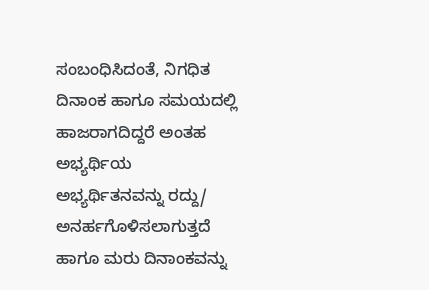ಸಂಬಂಧಿಸಿದಂತೆ, ನಿಗಧಿತ ದಿನಾಂಕ ಹಾಗೂ ಸಮಯದಲ್ಲಿ ಹಾಜರಾಗದಿದ್ದರೆ ಅಂತಹ ಅಭ್ಯರ್ಥಿಯ ಅಭ್ಯರ್ಥಿತನವನ್ನು ರದ್ದು/ ಅನರ್ಹಗೊಳಿಸಲಾಗುತ್ತದೆ ಹಾಗೂ ಮರು ದಿನಾಂಕವನ್ನು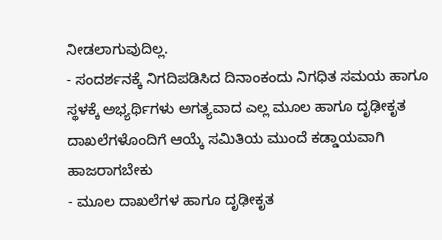ನೀಡಲಾಗುವುದಿಲ್ಲ.
- ಸಂದರ್ಶನಕ್ಕೆ ನಿಗದಿಪಡಿಸಿದ ದಿನಾಂಕಂದು ನಿಗಧಿತ ಸಮಯ ಹಾಗೂ ಸ್ಥಳಕ್ಕೆ ಅಭ್ಯರ್ಥಿಗಳು ಅಗತ್ಯವಾದ ಎಲ್ಲ ಮೂಲ ಹಾಗೂ ದೃಢೀಕೃತ ದಾಖಲೆಗಳೊಂದಿಗೆ ಆಯ್ಕೆ ಸಮಿತಿಯ ಮುಂದೆ ಕಡ್ಡಾಯವಾಗಿ ಹಾಜರಾಗಬೇಕು
- ಮೂಲ ದಾಖಲೆಗಳ ಹಾಗೂ ದೃಢೀಕೃತ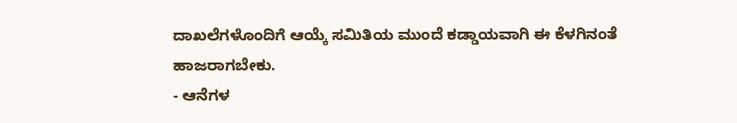ದಾಖಲೆಗಳೊಂದಿಗೆ ಆಯ್ಕೆ ಸಮಿತಿಯ ಮುಂದೆ ಕಡ್ಡಾಯವಾಗಿ ಈ ಕೆಳಗಿನಂತೆ ಹಾಜರಾಗಬೇಕು.
- ಆನೆಗಳ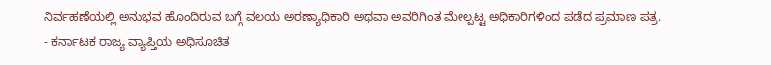ನಿರ್ವಹಣೆಯಲ್ಲಿ ಅನುಭವ ಹೊಂದಿರುವ ಬಗ್ಗೆ ವಲಯ ಅರಣ್ಯಾಧಿಕಾರಿ ಅಥವಾ ಅವರಿಗಿಂತ ಮೇಲ್ಪಟ್ಟ ಅಧಿಕಾರಿಗಳಿಂದ ಪಡೆದ ಪ್ರಮಾಣ ಪತ್ರ.
- ಕರ್ನಾಟಕ ರಾಜ್ಯ ವ್ಯಾಪ್ತಿಯ ಅಧಿಸೂಚಿತ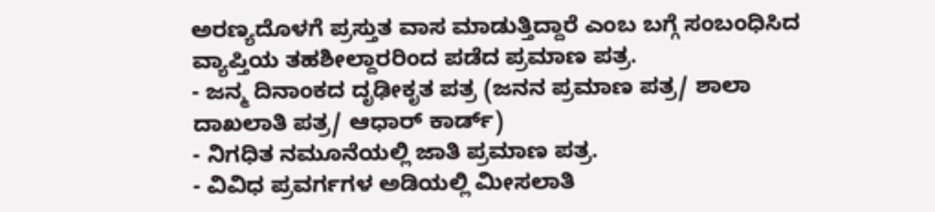ಅರಣ್ಯದೊಳಗೆ ಪ್ರಸ್ತುತ ವಾಸ ಮಾಡುತ್ತಿದ್ದಾರೆ ಎಂಬ ಬಗ್ಗೆ ಸಂಬಂಧಿಸಿದ ವ್ಯಾಪ್ತಿಯ ತಹಶೀಲ್ದಾರರಿಂದ ಪಡೆದ ಪ್ರಮಾಣ ಪತ್ರ.
- ಜನ್ಮ ದಿನಾಂಕದ ದೃಢೀಕೃತ ಪತ್ರ (ಜನನ ಪ್ರಮಾಣ ಪತ್ರ/ ಶಾಲಾ ದಾಖಲಾತಿ ಪತ್ರ/ ಆಧಾರ್ ಕಾರ್ಡ್)
- ನಿಗಧಿತ ನಮೂನೆಯಲ್ಲಿ ಜಾತಿ ಪ್ರಮಾಣ ಪತ್ರ.
- ವಿವಿಧ ಪ್ರವರ್ಗಗಳ ಅಡಿಯಲ್ಲಿ ಮೀಸಲಾತಿ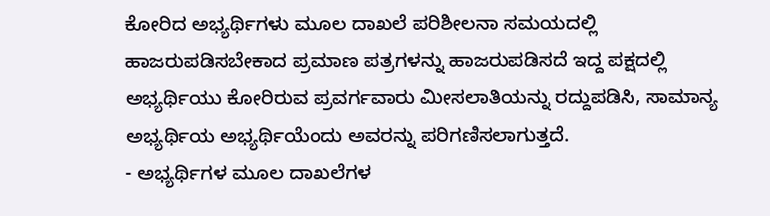ಕೋರಿದ ಅಭ್ಯರ್ಥಿಗಳು ಮೂಲ ದಾಖಲೆ ಪರಿಶೀಲನಾ ಸಮಯದಲ್ಲಿ ಹಾಜರುಪಡಿಸಬೇಕಾದ ಪ್ರಮಾಣ ಪತ್ರಗಳನ್ನು ಹಾಜರುಪಡಿಸದೆ ಇದ್ದ ಪಕ್ಷದಲ್ಲಿ ಅಭ್ಯರ್ಥಿಯು ಕೋರಿರುವ ಪ್ರವರ್ಗವಾರು ಮೀಸಲಾತಿಯನ್ನು ರದ್ದುಪಡಿಸಿ, ಸಾಮಾನ್ಯ ಅಭ್ಯರ್ಥಿಯ ಅಭ್ಯರ್ಥಿಯೆಂದು ಅವರನ್ನು ಪರಿಗಣಿಸಲಾಗುತ್ತದೆ.
- ಅಭ್ಯರ್ಥಿಗಳ ಮೂಲ ದಾಖಲೆಗಳ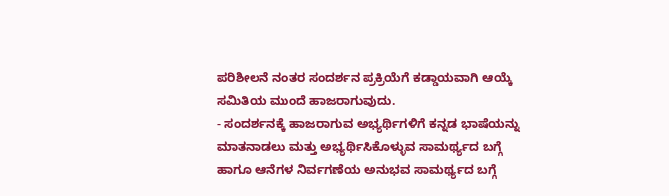ಪರಿಶೀಲನೆ ನಂತರ ಸಂದರ್ಶನ ಪ್ರಕ್ರಿಯೆಗೆ ಕಡ್ಡಾಯವಾಗಿ ಆಯ್ಕೆ ಸಮಿತಿಯ ಮುಂದೆ ಹಾಜರಾಗುವುದು.
- ಸಂದರ್ಶನಕ್ಕೆ ಹಾಜರಾಗುವ ಅಭ್ಯರ್ಥಿಗಳಿಗೆ ಕನ್ನಡ ಭಾಷೆಯನ್ನು ಮಾತನಾಡಲು ಮತ್ತು ಅಭ್ಯರ್ಥಿಸಿಕೊಳ್ಳುವ ಸಾಮರ್ಥ್ಯದ ಬಗ್ಗೆ ಹಾಗೂ ಆನೆಗಳ ನಿರ್ವಗಣೆಯ ಅನುಭವ ಸಾಮರ್ಥ್ಯದ ಬಗ್ಗೆ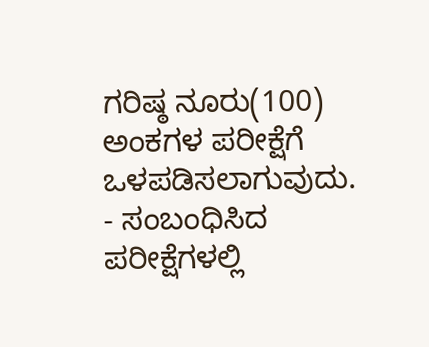ಗರಿಷ್ಠ ನೂರು(100) ಅಂಕಗಳ ಪರೀಕ್ಷೆಗೆ ಒಳಪಡಿಸಲಾಗುವುದು.
- ಸಂಬಂಧಿಸಿದ ಪರೀಕ್ಷೆಗಳಲ್ಲಿ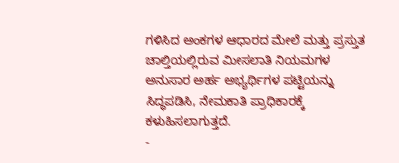ಗಳಿಸಿದ ಅಂಕಗಳ ಆಧಾರದ ಮೇಲೆ ಮತ್ತು ಪ್ರಸ್ತುತ ಚಾಲ್ತಿಯಲ್ಲಿರುವ ಮೀಸಲಾತಿ ನಿಯಮಗಳ ಅನುಸಾರ ಅರ್ಹ ಅಭ್ಯರ್ಥಿಗಳ ಪಟ್ಟಿಯನ್ನು ಸಿದ್ಧಪಡಿಸಿ, ನೇಮಕಾತಿ ಪ್ರಾಧಿಕಾರಕ್ಕೆ ಕಳುಹಿಸಲಾಗುತ್ತದೆ.
-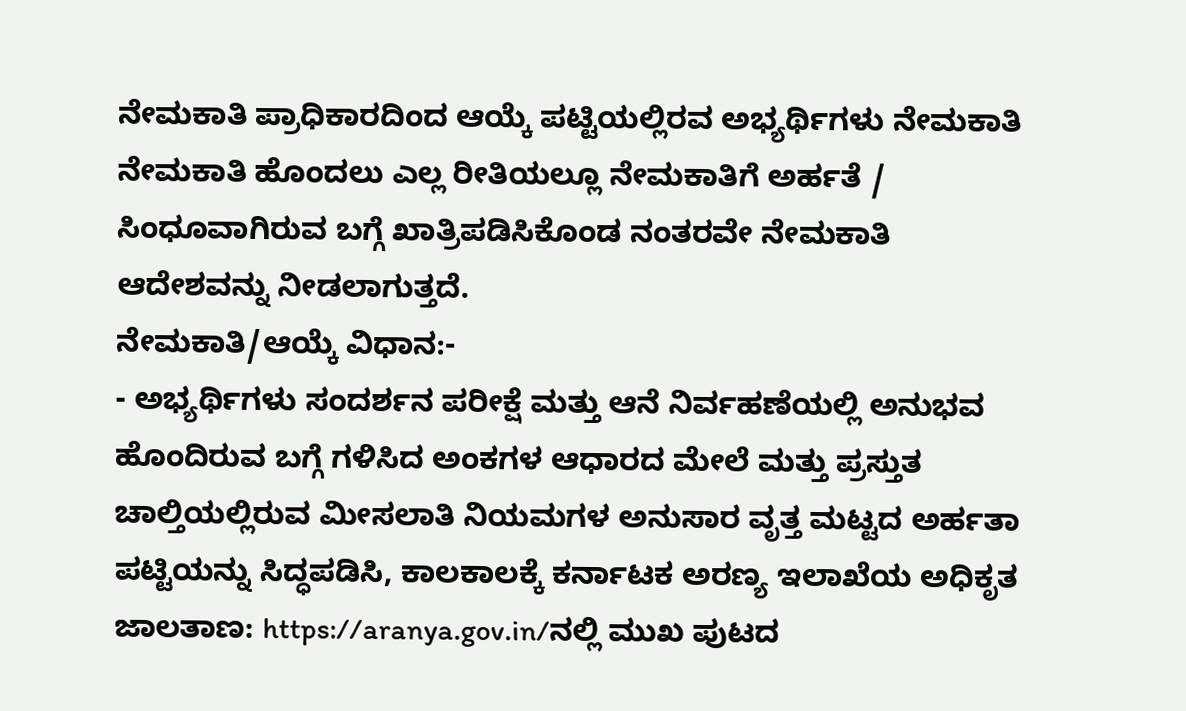ನೇಮಕಾತಿ ಪ್ರಾಧಿಕಾರದಿಂದ ಆಯ್ಕೆ ಪಟ್ಟಿಯಲ್ಲಿರವ ಅಭ್ಯರ್ಥಿಗಳು ನೇಮಕಾತಿ ನೇಮಕಾತಿ ಹೊಂದಲು ಎಲ್ಲ ರೀತಿಯಲ್ಲೂ ನೇಮಕಾತಿಗೆ ಅರ್ಹತೆ / ಸಿಂಧೂವಾಗಿರುವ ಬಗ್ಗೆ ಖಾತ್ರಿಪಡಿಸಿಕೊಂಡ ನಂತರವೇ ನೇಮಕಾತಿ ಆದೇಶವನ್ನು ನೀಡಲಾಗುತ್ತದೆ.
ನೇಮಕಾತಿ/ಆಯ್ಕೆ ವಿಧಾನ:-
- ಅಭ್ಯರ್ಥಿಗಳು ಸಂದರ್ಶನ ಪರೀಕ್ಷೆ ಮತ್ತು ಆನೆ ನಿರ್ವಹಣೆಯಲ್ಲಿ ಅನುಭವ ಹೊಂದಿರುವ ಬಗ್ಗೆ ಗಳಿಸಿದ ಅಂಕಗಳ ಆಧಾರದ ಮೇಲೆ ಮತ್ತು ಪ್ರಸ್ತುತ ಚಾಲ್ತಿಯಲ್ಲಿರುವ ಮೀಸಲಾತಿ ನಿಯಮಗಳ ಅನುಸಾರ ವೃತ್ತ ಮಟ್ಟದ ಅರ್ಹತಾ ಪಟ್ಟಿಯನ್ನು ಸಿದ್ಧಪಡಿಸಿ, ಕಾಲಕಾಲಕ್ಕೆ ಕರ್ನಾಟಕ ಅರಣ್ಯ ಇಲಾಖೆಯ ಅಧಿಕೃತ ಜಾಲತಾಣ: https://aranya.gov.in/ನಲ್ಲಿ ಮುಖ ಪುಟದ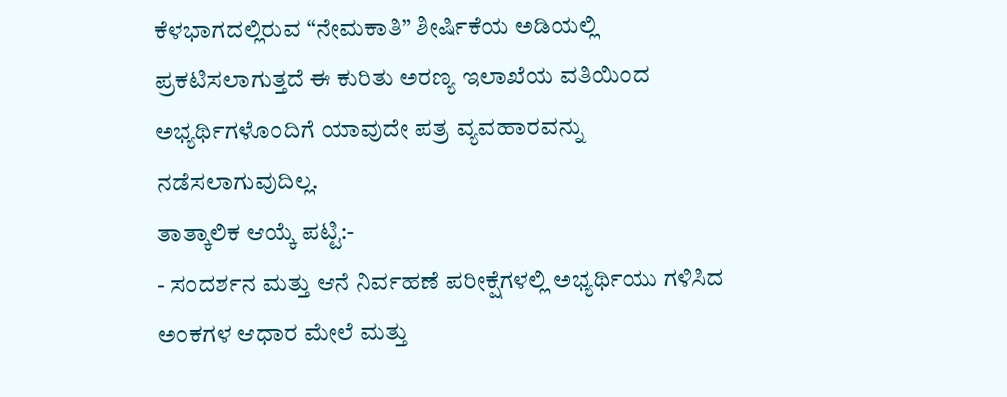ಕೆಳಭಾಗದಲ್ಲಿರುವ “ನೇಮಕಾತಿ” ಶೀರ್ಷಿಕೆಯ ಅಡಿಯಲ್ಲಿ ಪ್ರಕಟಿಸಲಾಗುತ್ತದೆ ಈ ಕುರಿತು ಅರಣ್ಯ ಇಲಾಖೆಯ ವತಿಯಿಂದ ಅಭ್ಯರ್ಥಿಗಳೊಂದಿಗೆ ಯಾವುದೇ ಪತ್ರ ವ್ಯವಹಾರವನ್ನು ನಡೆಸಲಾಗುವುದಿಲ್ಲ.
ತಾತ್ಕಾಲಿಕ ಆಯ್ಕೆ ಪಟ್ಟಿ:-
- ಸಂದರ್ಶನ ಮತ್ತು ಆನೆ ನಿರ್ವಹಣೆ ಪರೀಕ್ಷೆಗಳಲ್ಲಿ ಅಭ್ಯರ್ಥಿಯು ಗಳಿಸಿದ ಅಂಕಗಳ ಆಧಾರ ಮೇಲೆ ಮತ್ತು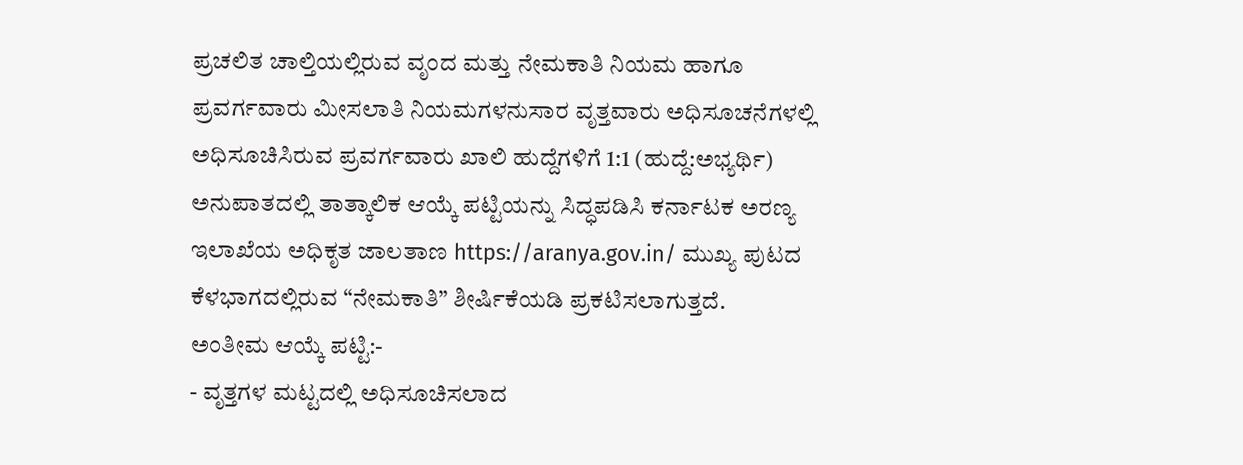ಪ್ರಚಲಿತ ಚಾಲ್ತಿಯಲ್ಲಿರುವ ವೃಂದ ಮತ್ತು ನೇಮಕಾತಿ ನಿಯಮ ಹಾಗೂ ಪ್ರವರ್ಗವಾರು ಮೀಸಲಾತಿ ನಿಯಮಗಳನುಸಾರ ವೃತ್ತವಾರು ಅಧಿಸೂಚನೆಗಳಲ್ಲಿ ಅಧಿಸೂಚಿಸಿರುವ ಪ್ರವರ್ಗವಾರು ಖಾಲಿ ಹುದ್ದೆಗಳಿಗೆ 1:1 (ಹುದ್ದೆ:ಅಭ್ಯರ್ಥಿ) ಅನುಪಾತದಲ್ಲಿ ತಾತ್ಕಾಲಿಕ ಆಯ್ಕೆ ಪಟ್ಟಿಯನ್ನು ಸಿದ್ಧಪಡಿಸಿ ಕರ್ನಾಟಕ ಅರಣ್ಯ ಇಲಾಖೆಯ ಅಧಿಕೃತ ಜಾಲತಾಣ https://aranya.gov.in/ ಮುಖ್ಯ ಪುಟದ ಕೆಳಭಾಗದಲ್ಲಿರುವ “ನೇಮಕಾತಿ” ಶೀರ್ಷಿಕೆಯಡಿ ಪ್ರಕಟಿಸಲಾಗುತ್ತದೆ.
ಅಂತೀಮ ಆಯ್ಕೆ ಪಟ್ಟಿ:-
- ವೃತ್ತಗಳ ಮಟ್ಟದಲ್ಲಿ ಅಧಿಸೂಚಿಸಲಾದ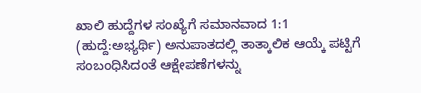ಖಾಲಿ ಹುದ್ದೆಗಳ ಸಂಖ್ಯೆಗೆ ಸಮಾನವಾದ 1:1 (ಹುದ್ದೆ:ಅಭ್ಯರ್ಥಿ) ಅನುಪಾತದಲ್ಲಿ ತಾತ್ಕಾಲಿಕ ಆಯ್ಕೆ ಪಟ್ಟಿಗೆ ಸಂಬಂಧಿಸಿದಂತೆ ಆಕ್ಷೇಪಣೆಗಳನ್ನು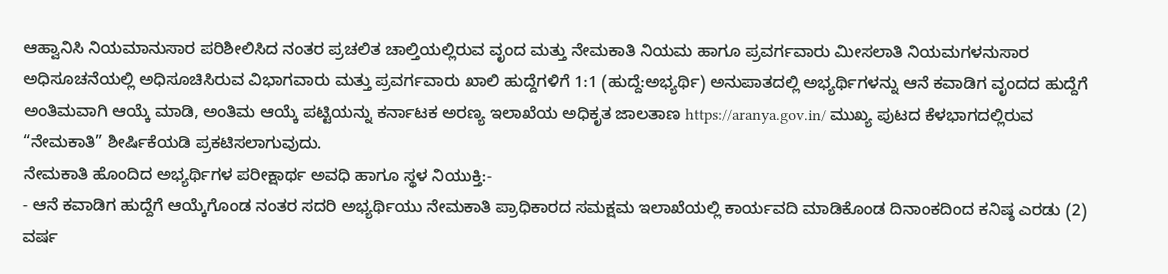ಆಹ್ವಾನಿಸಿ ನಿಯಮಾನುಸಾರ ಪರಿಶೀಲಿಸಿದ ನಂತರ ಪ್ರಚಲಿತ ಚಾಲ್ತಿಯಲ್ಲಿರುವ ವೃಂದ ಮತ್ತು ನೇಮಕಾತಿ ನಿಯಮ ಹಾಗೂ ಪ್ರವರ್ಗವಾರು ಮೀಸಲಾತಿ ನಿಯಮಗಳನುಸಾರ ಅಧಿಸೂಚನೆಯಲ್ಲಿ ಅಧಿಸೂಚಿಸಿರುವ ವಿಭಾಗವಾರು ಮತ್ತು ಪ್ರವರ್ಗವಾರು ಖಾಲಿ ಹುದ್ದೆಗಳಿಗೆ 1:1 (ಹುದ್ದೆ:ಅಭ್ಯರ್ಥಿ) ಅನುಪಾತದಲ್ಲಿ ಅಭ್ಯರ್ಥಿಗಳನ್ನು ಆನೆ ಕವಾಡಿಗ ವೃಂದದ ಹುದ್ದೆಗೆ ಅಂತಿಮವಾಗಿ ಆಯ್ಕೆ ಮಾಡಿ, ಅಂತಿಮ ಆಯ್ಕೆ ಪಟ್ಟಿಯನ್ನು ಕರ್ನಾಟಕ ಅರಣ್ಯ ಇಲಾಖೆಯ ಅಧಿಕೃತ ಜಾಲತಾಣ https://aranya.gov.in/ ಮುಖ್ಯ ಪುಟದ ಕೆಳಭಾಗದಲ್ಲಿರುವ “ನೇಮಕಾತಿ” ಶೀರ್ಷಿಕೆಯಡಿ ಪ್ರಕಟಿಸಲಾಗುವುದು.
ನೇಮಕಾತಿ ಹೊಂದಿದ ಅಭ್ಯರ್ಥಿಗಳ ಪರೀಕ್ಷಾರ್ಥ ಅವಧಿ ಹಾಗೂ ಸ್ಥಳ ನಿಯುಕ್ತಿ:-
- ಆನೆ ಕವಾಡಿಗ ಹುದ್ದೆಗೆ ಆಯ್ಕೆಗೊಂಡ ನಂತರ ಸದರಿ ಅಭ್ಯರ್ಥಿಯು ನೇಮಕಾತಿ ಪ್ರಾಧಿಕಾರದ ಸಮಕ್ಷಮ ಇಲಾಖೆಯಲ್ಲಿ ಕಾರ್ಯವದಿ ಮಾಡಿಕೊಂಡ ದಿನಾಂಕದಿಂದ ಕನಿಷ್ಠ ಎರಡು (2) ವರ್ಷ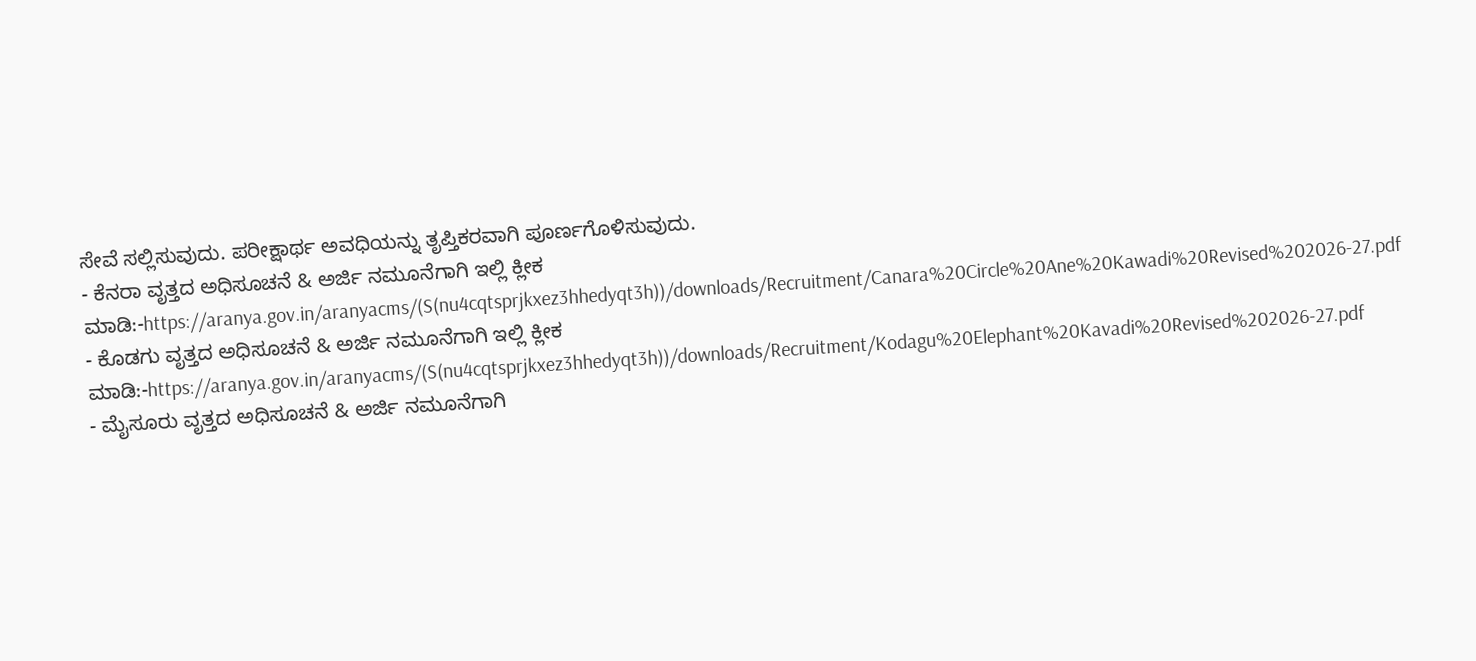ಸೇವೆ ಸಲ್ಲಿಸುವುದು. ಪರೀಕ್ಷಾರ್ಥ ಅವಧಿಯನ್ನು ತೃಪ್ತಿಕರವಾಗಿ ಪೂರ್ಣಗೊಳಿಸುವುದು.
- ಕೆನರಾ ವೃತ್ತದ ಅಧಿಸೂಚನೆ & ಅರ್ಜಿ ನಮೂನೆಗಾಗಿ ಇಲ್ಲಿ ಕ್ಲೀಕ ಮಾಡಿ:-https://aranya.gov.in/aranyacms/(S(nu4cqtsprjkxez3hhedyqt3h))/downloads/Recruitment/Canara%20Circle%20Ane%20Kawadi%20Revised%202026-27.pdf
- ಕೊಡಗು ವೃತ್ತದ ಅಧಿಸೂಚನೆ & ಅರ್ಜಿ ನಮೂನೆಗಾಗಿ ಇಲ್ಲಿ ಕ್ಲೀಕ ಮಾಡಿ:-https://aranya.gov.in/aranyacms/(S(nu4cqtsprjkxez3hhedyqt3h))/downloads/Recruitment/Kodagu%20Elephant%20Kavadi%20Revised%202026-27.pdf
- ಮೈಸೂರು ವೃತ್ತದ ಅಧಿಸೂಚನೆ & ಅರ್ಜಿ ನಮೂನೆಗಾಗಿ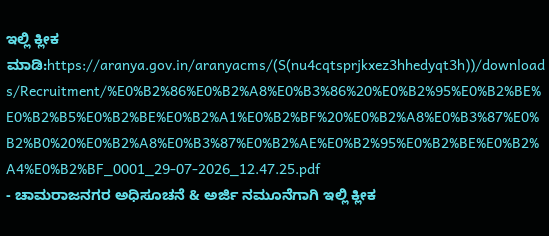ಇಲ್ಲಿ ಕ್ಲೀಕ ಮಾಡಿ:https://aranya.gov.in/aranyacms/(S(nu4cqtsprjkxez3hhedyqt3h))/downloads/Recruitment/%E0%B2%86%E0%B2%A8%E0%B3%86%20%E0%B2%95%E0%B2%BE%E0%B2%B5%E0%B2%BE%E0%B2%A1%E0%B2%BF%20%E0%B2%A8%E0%B3%87%E0%B2%B0%20%E0%B2%A8%E0%B3%87%E0%B2%AE%E0%B2%95%E0%B2%BE%E0%B2%A4%E0%B2%BF_0001_29-07-2026_12.47.25.pdf
- ಚಾಮರಾಜನಗರ ಅಧಿಸೂಚನೆ & ಅರ್ಜಿ ನಮೂನೆಗಾಗಿ ಇಲ್ಲಿ ಕ್ಲೀಕ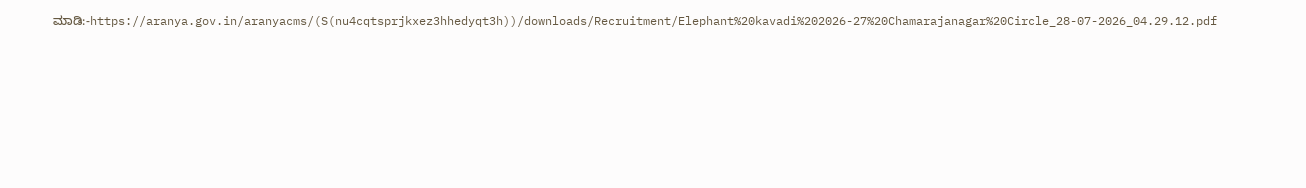ಮಾಡಿ:-https://aranya.gov.in/aranyacms/(S(nu4cqtsprjkxez3hhedyqt3h))/downloads/Recruitment/Elephant%20kavadi%202026-27%20Chamarajanagar%20Circle_28-07-2026_04.29.12.pdf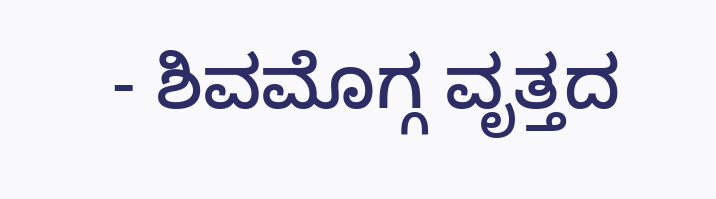- ಶಿವಮೊಗ್ಗ ವೃತ್ತದ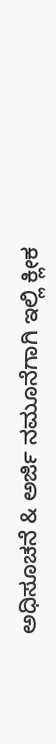ಅಧಿಸೂಚನೆ & ಅರ್ಜಿ ನಮೂನೆಗಾಗಿ ಇಲ್ಲಿ ಕ್ಲೀಕ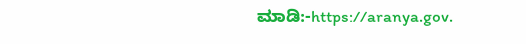ಮಾಡಿ:-https://aranya.gov.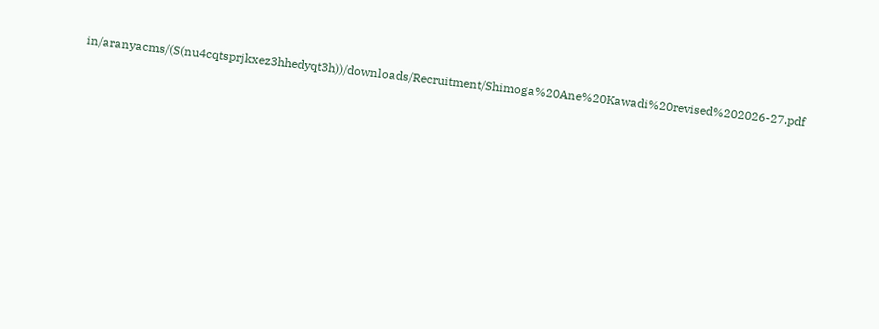in/aranyacms/(S(nu4cqtsprjkxez3hhedyqt3h))/downloads/Recruitment/Shimoga%20Ane%20Kawadi%20revised%202026-27.pdf